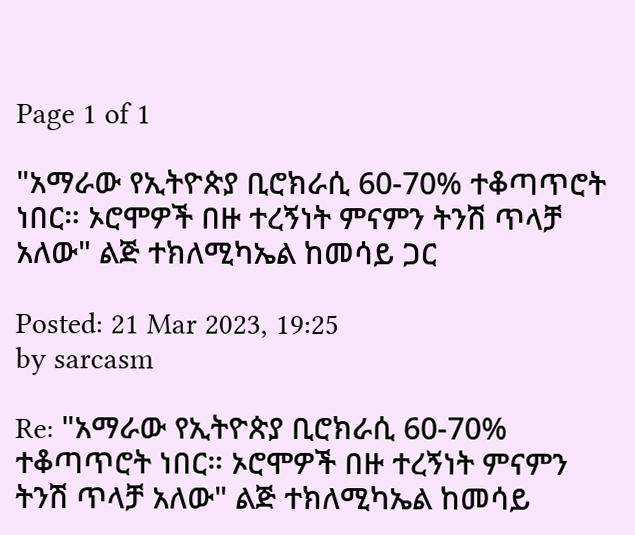Page 1 of 1

"አማራው የኢትዮጵያ ቢሮክራሲ 60-70% ተቆጣጥሮት ነበር። ኦሮሞዎች በዙ ተረኝነት ምናምን ትንሽ ጥላቻ አለው" ልጅ ተክለሚካኤል ከመሳይ ጋር

Posted: 21 Mar 2023, 19:25
by sarcasm

Re: "አማራው የኢትዮጵያ ቢሮክራሲ 60-70% ተቆጣጥሮት ነበር። ኦሮሞዎች በዙ ተረኝነት ምናምን ትንሽ ጥላቻ አለው" ልጅ ተክለሚካኤል ከመሳይ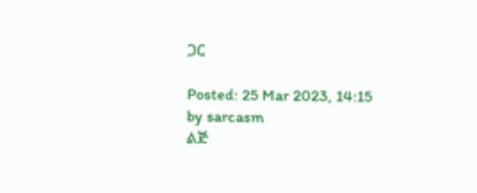ጋር

Posted: 25 Mar 2023, 14:15
by sarcasm
ልጅ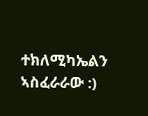ተክለሚካኤልን ኣስፈራራው :)